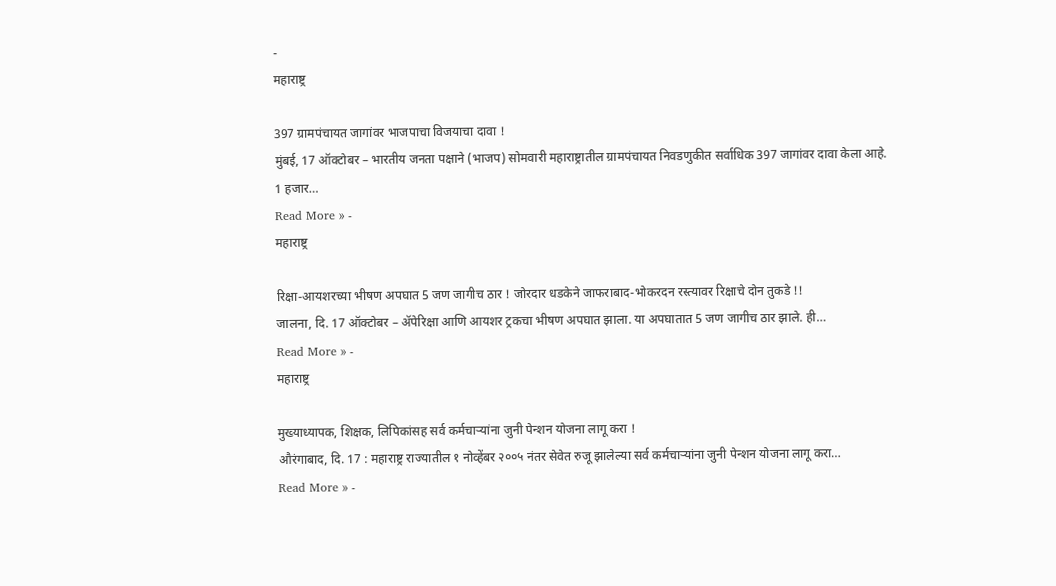-
महाराष्ट्र

397 ग्रामपंचायत जागांवर भाजपाचा विजयाचा दावा !
मुंबई, 17 ऑक्टोबर – भारतीय जनता पक्षाने (भाजप) सोमवारी महाराष्ट्रातील ग्रामपंचायत निवडणुकीत सर्वाधिक 397 जागांवर दावा केला आहे. 1 हजार…
Read More » -
महाराष्ट्र

रिक्षा-आयशरच्या भीषण अपघात 5 जण जागीच ठार ! जोरदार धडकेने जाफराबाद-भोकरदन रस्त्यावर रिक्षाचे दोन तुकडे !!
जालना, दि. 17 ऑक्टोबर – ॲपेरिक्षा आणि आयशर ट्रकचा भीषण अपघात झाला. या अपघातात 5 जण जागीच ठार झाले. ही…
Read More » -
महाराष्ट्र

मुख्याध्यापक, शिक्षक, लिपिकांसह सर्व कर्मचाऱ्यांना जुनी पेन्शन योजना लागू करा !
औरंगाबाद, दि. 17 : महाराष्ट्र राज्यातील १ नोव्हेंबर २००५ नंतर सेवेत रुजू झालेल्या सर्व कर्मचाऱ्यांना जुनी पेन्शन योजना लागू करा…
Read More » -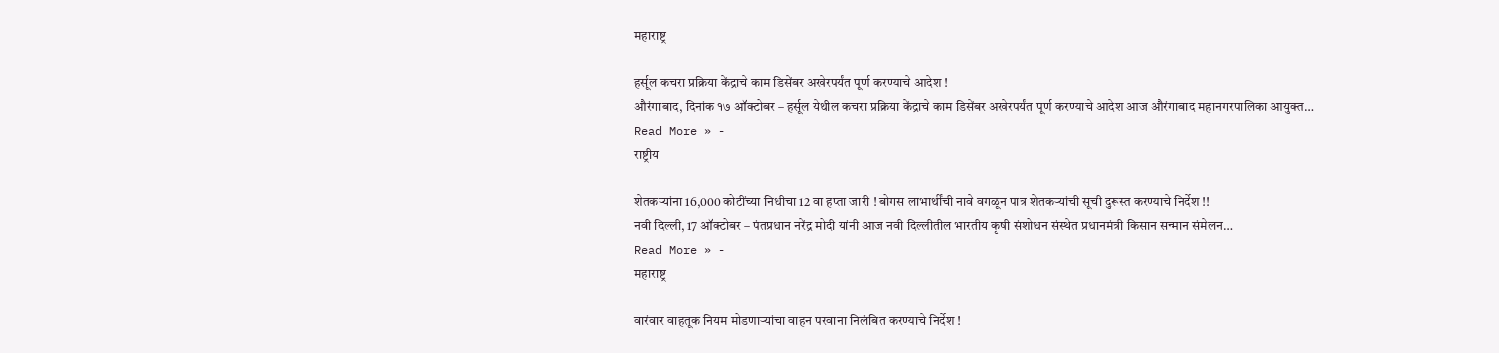महाराष्ट्र

हर्सूल कचरा प्रक्रिया केंद्राचे काम डिसेंबर अखेरपर्यंत पूर्ण करण्याचे आदेश !
औरंगाबाद, दिनांक १७ ऑक्टोबर – हर्सूल येथील कचरा प्रक्रिया केंद्राचे काम डिसेंबर अखेरपर्यंत पूर्ण करण्याचे आदेश आज औरंगाबाद महानगरपालिका आयुक्त…
Read More » -
राष्ट्रीय

शेतकऱ्यांना 16,000 कोटींच्या निधीचा 12 वा हप्ता जारी ! बोगस लाभार्थींची नावे वगळून पात्र शेतकऱ्यांची सूची दुरूस्त करण्याचे निर्देश !!
नवी दिल्ली, 17 ऑक्टोबर – पंतप्रधान नरेंद्र मोदी यांनी आज नवी दिल्लीतील भारतीय कृषी संशोधन संस्थेत प्रधानमंत्री किसान सन्मान संमेलन…
Read More » -
महाराष्ट्र

वारंवार वाहतूक नियम मोडणाऱ्यांचा वाहन परवाना निलंबित करण्याचे निर्देश !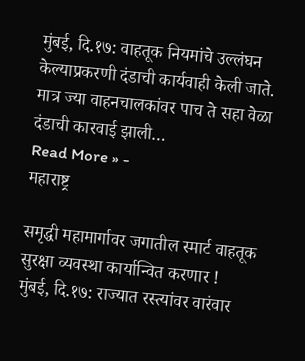मुंबई, दि.१७: वाहतूक नियमांचे उल्लंघन केल्याप्रकरणी दंडाची कार्यवाही केली जाते. मात्र ज्या वाहनचालकांवर पाच ते सहा वेळा दंडाची कारवाई झाली…
Read More » -
महाराष्ट्र

समृद्धी महामार्गावर जगातील स्मार्ट वाहतूक सुरक्षा व्यवस्था कार्यान्वित करणार !
मुंबई, दि.१७: राज्यात रस्त्यांवर वारंवार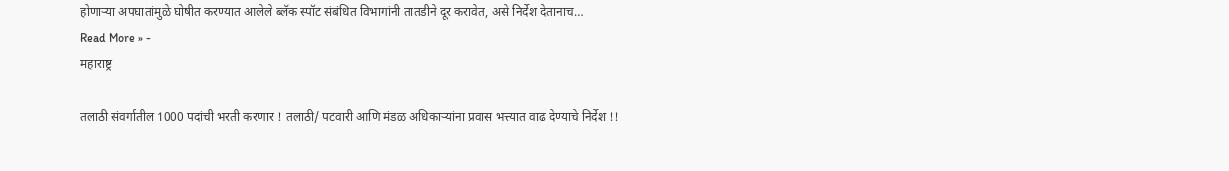होणाऱ्या अपघातांमुळे घोषीत करण्यात आलेले ब्लॅक स्पॉट संबंधित विभागांनी तातडीने दूर करावेत, असे निर्देश देतानाच…
Read More » -
महाराष्ट्र

तलाठी संवर्गातील 1000 पदांची भरती करणार ! तलाठी/ पटवारी आणि मंडळ अधिकाऱ्यांना प्रवास भत्त्यात वाढ देण्याचे निर्देश !!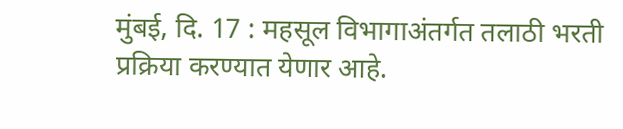मुंबई, दि. 17 : महसूल विभागाअंतर्गत तलाठी भरती प्रक्रिया करण्यात येणार आहे.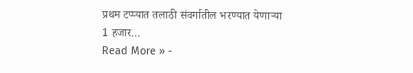प्रथम टप्प्यात तलाठी संवर्गातील भरण्यात येणाऱ्या 1 हजार…
Read More » -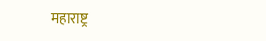महाराष्ट्र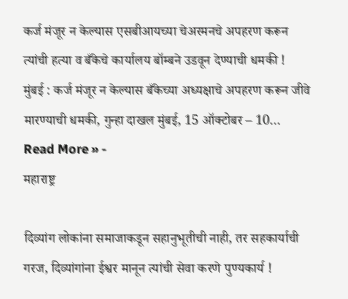कर्ज मंजूर न केल्यास एसबीआयच्या चेअरमनचे अपहरण करून त्यांची हत्या व बँकेचे कार्यालय बॉम्बने उडवून देण्याची धमकी !
मुंबई : कर्ज मंजूर न केल्यास बँकेच्या अध्यक्षाचे अपहरण करून जीवे मारण्याची धमकी, गुन्हा दाखल मुंबई, 15 ऑक्टोबर – 10…
Read More » -
महाराष्ट्र

दिव्यांग लोकांना समाजाकडून सहानुभूतीची नाही, तर सहकार्याची गरज, दिव्यांगांना ईश्वर मानून त्यांची सेवा करणे पुण्यकार्य !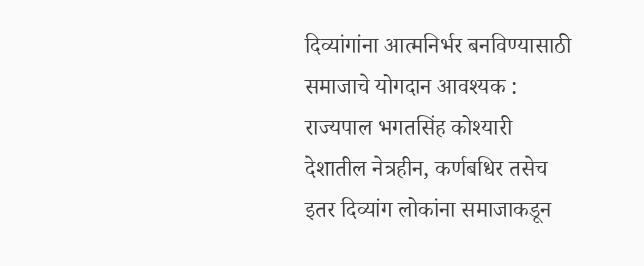दिव्यांगांना आत्मनिर्भर बनविण्यासाठी समाजाचे योगदान आवश्यक : राज्यपाल भगतसिंह कोश्यारी देशातील नेत्रहीन, कर्णबधिर तसेच इतर दिव्यांग लोकांना समाजाकडून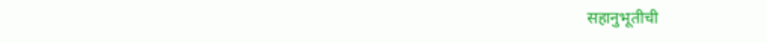सहानुभूतीची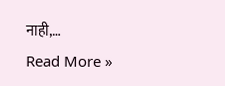नाही,…
Read More »